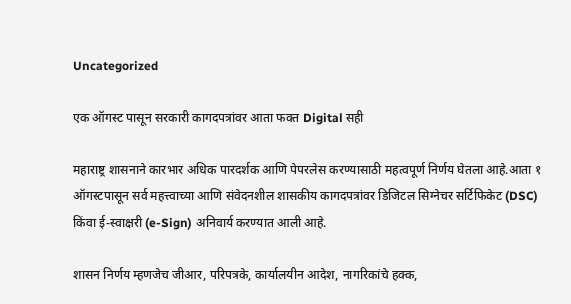Uncategorized

एक ऑगस्ट पासून सरकारी कागदपत्रांवर आता फक्त Digital सही

महाराष्ट्र शासनाने कारभार अधिक पारदर्शक आणि पेपरलेस करण्यासाठी महत्वपूर्ण निर्णय घेतला आहे.आता १ ऑगस्टपासून सर्व महत्त्वाच्या आणि संवेदनशील शासकीय कागदपत्रांवर डिजिटल सिग्नेचर सर्टिफिकेट (DSC) किंवा ई-स्वाक्षरी (e-Sign) अनिवार्य करण्यात आली आहे.

शासन निर्णय म्हणजेच जीआर, परिपत्रके, कार्यालयीन आदेश, नागरिकांचे हक्क,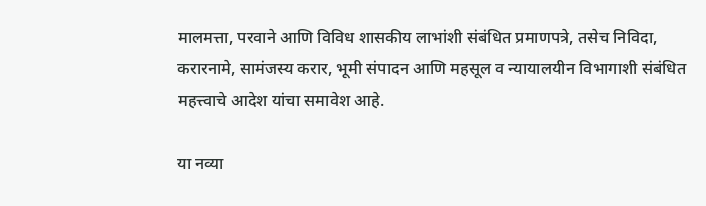मालमत्ता, परवाने आणि विविध शासकीय लाभांशी संबंधित प्रमाणपत्रे, तसेच निविदा, करारनामे, सामंजस्य करार, भूमी संपादन आणि महसूल व न्यायालयीन विभागाशी संबंधित महत्त्वाचे आदेश यांचा समावेश आहे.

या नव्या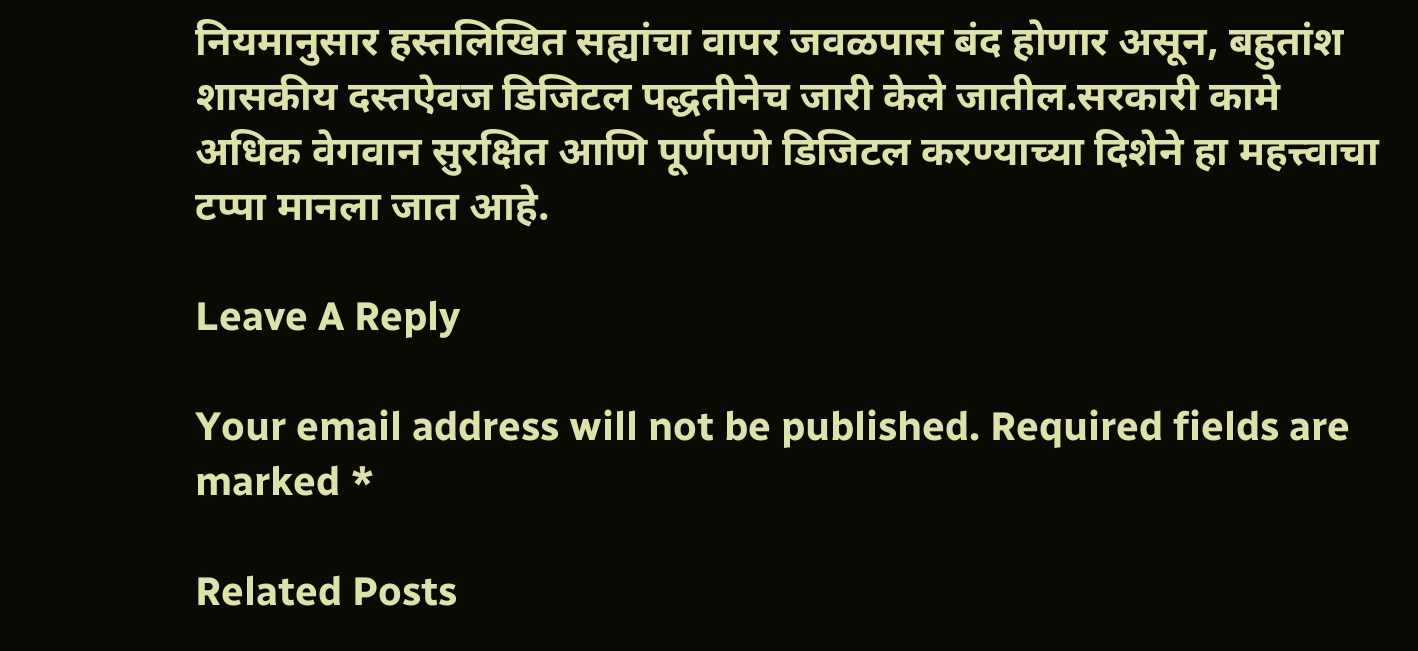नियमानुसार हस्तलिखित सह्यांचा वापर जवळपास बंद होणार असून, बहुतांश शासकीय दस्तऐवज डिजिटल पद्धतीनेच जारी केले जातील.सरकारी कामे अधिक वेगवान सुरक्षित आणि पूर्णपणे डिजिटल करण्याच्या दिशेने हा महत्त्वाचा टप्पा मानला जात आहे.

Leave A Reply

Your email address will not be published. Required fields are marked *

Related Posts